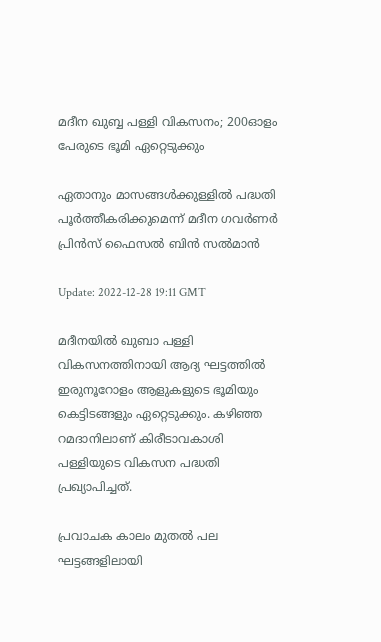മദീന ഖുബ്ബ പള്ളി വികസനം; 200ഓളം പേരുടെ ഭൂമി ഏറ്റെടുക്കും

ഏതാനും മാസങ്ങൾക്കുള്ളിൽ പദ്ധതി പൂർത്തീകരിക്കുമെന്ന് മദീന ഗവർണർ പ്രിൻസ് ഫൈസൽ ബിൻ സൽമാൻ

Update: 2022-12-28 19:11 GMT

മദീനയിൽ ഖുബാ പള്ളി വികസനത്തിനായി ആദ്യ ഘട്ടത്തിൽ ഇരുനൂറോളം ആളുകളുടെ ഭൂമിയും കെട്ടിടങ്ങളും ഏറ്റെടുക്കും. കഴിഞ്ഞ റമദാനിലാണ് കിരീടാവകാശി പള്ളിയുടെ വികസന പദ്ധതി പ്രഖ്യാപിച്ചത്.

പ്രവാചക കാലം മുതൽ പല ഘട്ടങ്ങളിലായി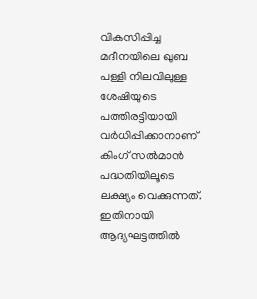വികസിപ്പിച്ച മദീനയിലെ ഖുബ പള്ളി നിലവിലുള്ള ശേഷിയുടെ പത്തിരട്ടിയായി വർധിപ്പിക്കാനാണ് കിംഗ് സൽമാൻ പദ്ധതിയിലൂടെ ലക്ഷ്യം വെക്കുന്നത്. ഇതിനായി ആദ്യഘട്ടത്തിൽ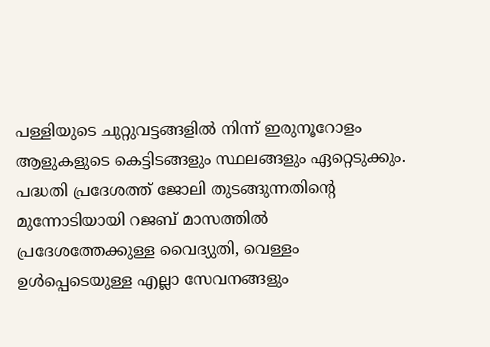പള്ളിയുടെ ചുറ്റുവട്ടങ്ങളിൽ നിന്ന് ഇരുനൂറോളം ആളുകളുടെ കെട്ടിടങ്ങളും സ്ഥലങ്ങളും ഏറ്റെടുക്കും. പദ്ധതി പ്രദേശത്ത് ജോലി തുടങ്ങുന്നതിന്റെ മുന്നോടിയായി റജബ് മാസത്തിൽ പ്രദേശത്തേക്കുള്ള വൈദ്യുതി, വെള്ളം ഉൾപ്പെടെയുള്ള എല്ലാ സേവനങ്ങളും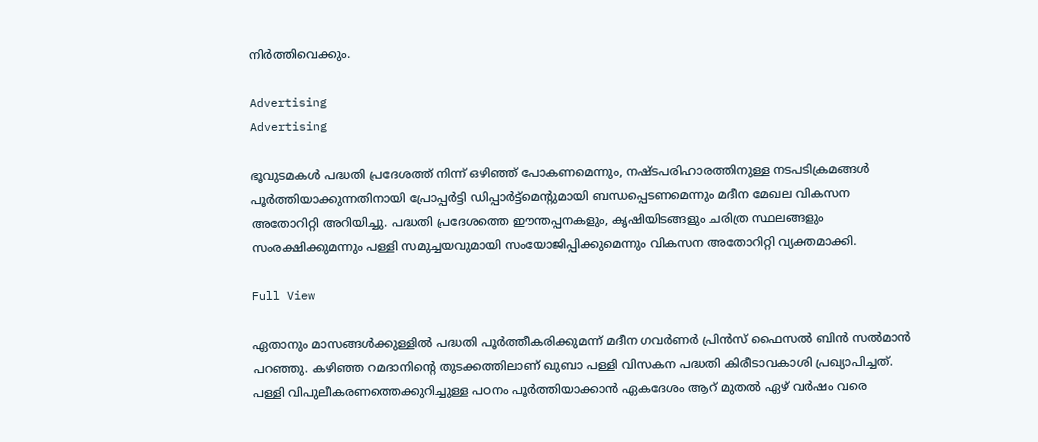നിർത്തിവെക്കും.

Advertising
Advertising

ഭൂവുടമകൾ പദ്ധതി പ്രദേശത്ത് നിന്ന് ഒഴിഞ്ഞ് പോകണമെന്നും, നഷ്ടപരിഹാരത്തിനുള്ള നടപടിക്രമങ്ങൾ പൂർത്തിയാക്കുന്നതിനായി പ്രോപ്പർട്ടി ഡിപ്പാർട്ട്മെന്റുമായി ബന്ധപ്പെടണമെന്നും മദീന മേഖല വികസന അതോറിറ്റി അറിയിച്ചു. പദ്ധതി പ്രദേശത്തെ ഈന്തപ്പനകളും, കൃഷിയിടങ്ങളും ചരിത്ര സ്ഥലങ്ങളും സംരക്ഷിക്കുമന്നും പള്ളി സമുച്ചയവുമായി സംയോജിപ്പിക്കുമെന്നും വികസന അതോറിറ്റി വ്യക്തമാക്കി.

Full View

ഏതാനും മാസങ്ങൾക്കുള്ളിൽ പദ്ധതി പൂർത്തീകരിക്കുമന്ന് മദീന ഗവർണർ പ്രിൻസ് ഫൈസൽ ബിൻ സൽമാൻ പറഞ്ഞു. കഴിഞ്ഞ റമദാനിന്റെ തുടക്കത്തിലാണ് ഖുബാ പള്ളി വിസകന പദ്ധതി കിരീടാവകാശി പ്രഖ്യാപിച്ചത്. പള്ളി വിപുലീകരണത്തെക്കുറിച്ചുള്ള പഠനം പൂർത്തിയാക്കാൻ ഏകദേശം ആറ് മുതൽ ഏഴ് വർഷം വരെ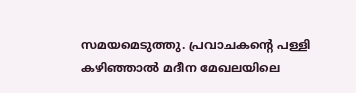സമയമെടുത്തു. പ്രവാചകന്റെ പള്ളി കഴിഞ്ഞാൽ മദീന മേഖലയിലെ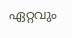ഏറ്റവും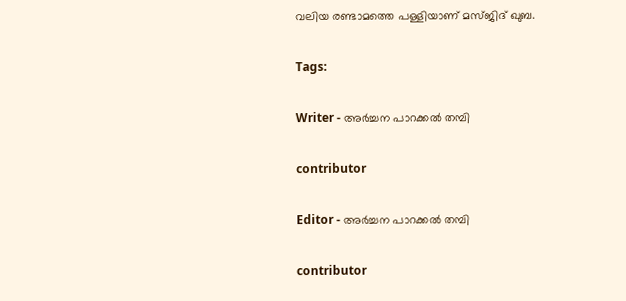വലിയ രണ്ടാമത്തെ പള്ളിയാണ് മസ്ജിദ് ഖുബ.

Tags:

Writer - അര്‍ച്ചന പാറക്കല്‍ തമ്പി

contributor

Editor - അര്‍ച്ചന പാറക്കല്‍ തമ്പി

contributor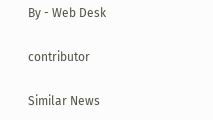By - Web Desk

contributor

Similar News